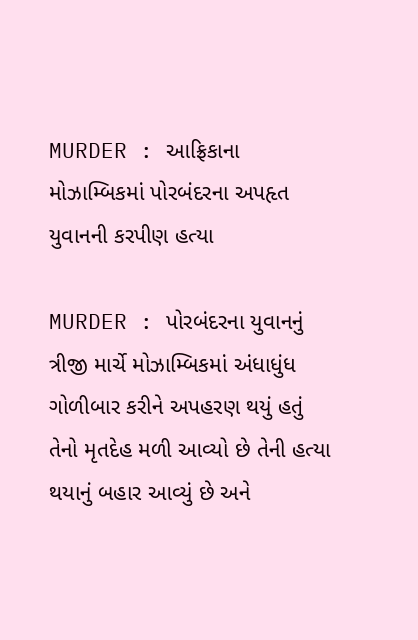MURDER : આફ્રિકાના મોઝામ્બિકમાં પોરબંદરના અપહૃત યુવાનની કરપીણ હત્યા

MURDER : પોરબંદરના યુવાનનું ત્રીજી માર્ચે મોઝામ્બિકમાં અંધાધુંધ ગોળીબાર કરીને અપહરણ થયું હતું તેનો મૃતદેહ મળી આવ્યો છે તેની હત્યા થયાનું બહાર આવ્યું છે અને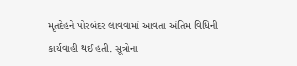મૃતદેહને પોરબંદર લાવવામાં આવતા અંતિમ વિધિની કાર્યવાહી થઈ હતી. સૂત્રોના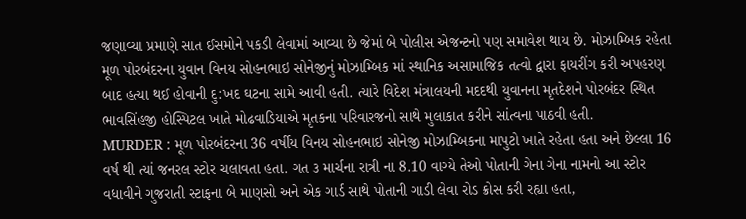જણાવ્યા પ્રમાણે સાત ઈસમોને પકડી લેવામાં આવ્યા છે જેમાં બે પોલીસ એજન્ટનો પણ સમાવેશ થાય છે. મોઝામ્બિક રહેતા મૂળ પોરબંદરના યુવાન વિનય સોહનભાઇ સોનેજીનું મોઝામ્બિક માં સ્થાનિક અસામાજિક તત્વો દ્વારા ફાયરીંગ કરી અપહરણ બાદ હત્યા થઈ હોવાની દુ:ખદ ઘટના સામે આવી હતી. ત્યારે વિદેશ મંત્રાલયની મદદથી યુવાનના મૃતદેશને પોરબંદર સ્થિત ભાવસિંહજી હોસ્પિટલ ખાતે મોઢવાડિયાએ મૃતકના પરિવારજનો સાથે મુલાકાત કરીને સાંત્વના પાઠવી હતી.
MURDER : મૂળ પોરબંદરના 36 વર્ષીય વિનય સોહનભાઇ સોનેજી મોઝામ્બિકના માપુટો ખાતે રહેતા હતા અને છેલ્લા 16 વર્ષ થી ત્યાં જનરલ સ્ટોર ચલાવતા હતા. ગત ૩ માર્ચના રાત્રી ના 8.10 વાગ્યે તેઓ પોતાની ગેના ગેના નામનો આ સ્ટોર વધાવીને ગુજરાતી સ્ટાફના બે માણસો અને એક ગાર્ડ સાથે પોતાની ગાડી લેવા રોડ ક્રોસ કરી રહ્યા હતા,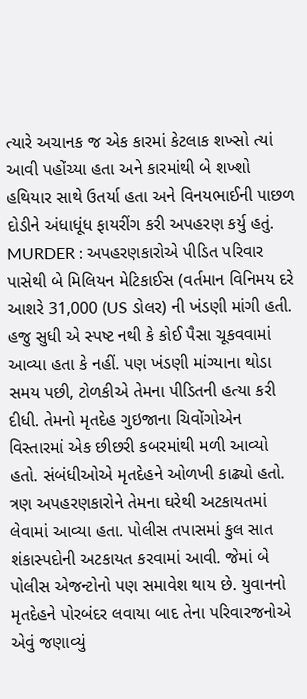ત્યારે અચાનક જ એક કારમાં કેટલાક શખ્સો ત્યાં આવી પહોંચ્યા હતા અને કારમાંથી બે શખ્શો હથિયાર સાથે ઉતર્યા હતા અને વિનયભાઈની પાછળ દોડીને અંધાધૂંધ ફાયરીંગ કરી અપહરણ કર્યુ હતું.
MURDER : અપહરણકારોએ પીડિત પરિવાર પાસેથી બે મિલિયન મેટિકાઈસ (વર્તમાન વિનિમય દરે આશરે 31,000 (US ડોલર) ની ખંડણી માંગી હતી. હજુ સુધી એ સ્પષ્ટ નથી કે કોઈ પૈસા ચૂકવવામાં આવ્યા હતા કે નહીં. પણ ખંડણી માંગ્યાના થોડા સમય પછી, ટોળકીએ તેમના પીડિતની હત્યા કરી દીધી. તેમનો મૃતદેહ ગુઇજાના ચિવોંગોએન વિસ્તારમાં એક છીછરી કબરમાંથી મળી આવ્યો હતો. સંબંધીઓએ મૃતદેહને ઓળખી કાઢ્યો હતો. ત્રણ અપહરણકારોને તેમના ઘરેથી અટકાયતમાં લેવામાં આવ્યા હતા. પોલીસ તપાસમાં કુલ સાત શંકાસ્પદોની અટકાયત કરવામાં આવી. જેમાં બે પોલીસ એજન્ટોનો પણ સમાવેશ થાય છે. યુવાનનો મૃતદેહને પોરબંદર લવાયા બાદ તેના પરિવારજનોએ એવું જણાવ્યું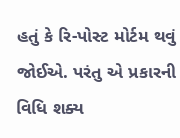હતું કે રિ-પોસ્ટ મોર્ટમ થવું જોઈએ. પરંતુ એ પ્રકારની વિધિ શક્ય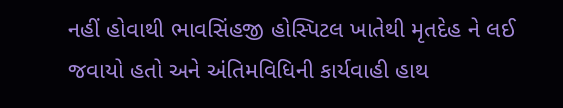નહીં હોવાથી ભાવસિંહજી હોસ્પિટલ ખાતેથી મૃતદેહ ને લઈ જવાયો હતો અને અંતિમવિધિની કાર્યવાહી હાથ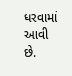ધરવામાં આવી છે.